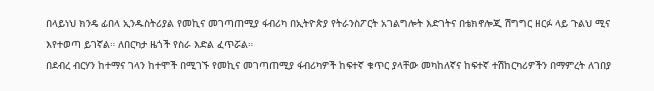በላይነህ ክንዴ ፊበላ ኢንዱስትሪያል የመኪና መገጣጠሚያ ፋብሪካ በኢትዮጵያ የትራንስፖርት አገልግሎት እድገትና በቴክኖሎጂ ሽግግር ዘርፉ ላይ ጉልህ ሚና እየተወጣ ይገኛል። ለበርካታ ዜጎች የስራ እድል ፈጥሯል።
በደብረ ብርሃን ከተማና ገላን ከተሞች በሚገኙ የመኪና መገጣጠሚያ ፋብሪካዎች ከፍተኛ ቁጥር ያላቸው መካከለኛና ከፍተኛ ተሽከርካሪዎችን በማምረት ለገበያ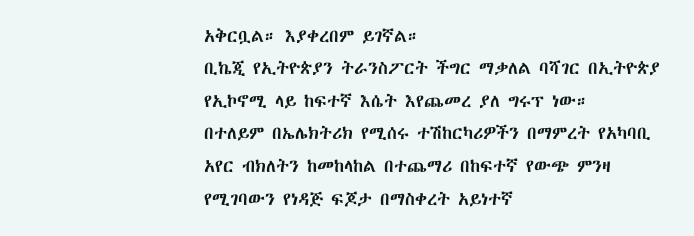አቅርቧል። እያቀረበም ይገኛል።
ቢኬጂ የኢትዮጵያን ትራንስፖርት ችግር ማቃለል ባሻገር በኢትዮጵያ የኢኮኖሚ ላይ ከፍተኛ እሴት እየጨመረ ያለ ግሩፕ ነው።
በተለይም በኤሌክትሪክ የሚሰሩ ተሽከርካሪዎችን በማምረት የአካባቢ አየር ብክለትን ከመከላከል በተጨማሪ በከፍተኛ የውጭ ምንዛ የሚገባውን የነዳጅ ፍጆታ በማስቀረት አይነተኛ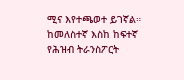ሚና እየተጫወተ ይገኛል።
ከመለስተኛ እስከ ከፍተኛ የሕዝብ ትራንስፖርት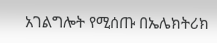አገልግሎት የሚሰጡ በኤሌክትሪክ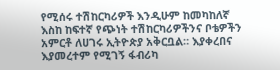የሚሰሩ ተሽከርካሪዎች እንዲሁም ከመካከለኛ እስከ ከፍተኛ የጭነት ተሽከርካሪዎችንና ቦቴዎችን አምርቶ ለሀገሩ ኢትዮጵያ አቅርቧል። እያቀረበና እያመረተም የሚገኝ ፋብሪካ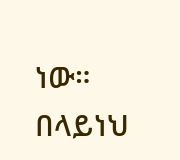ነው።
በላይነህ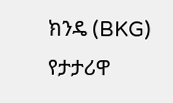ክንዴ (BKG) የታታሪዋ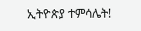ኢትዮጵያ ተምሳሌት!